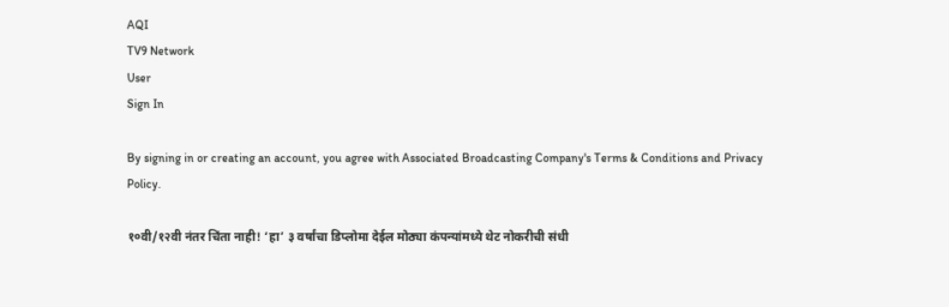AQI
TV9 Network
User
Sign In

By signing in or creating an account, you agree with Associated Broadcasting Company's Terms & Conditions and Privacy Policy.

१०वी/१२वी नंतर चिंता नाही! ‘हा’ ३ वर्षांचा डिप्लोमा देईल मोठ्या कंपन्यांमध्ये थेट नोकरीची संधी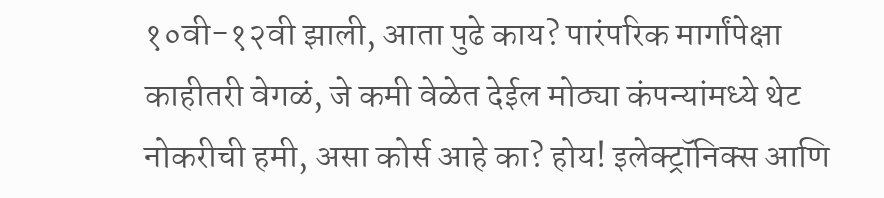१०वी-१२वी झाली, आता पुढे काय? पारंपरिक मार्गांपेक्षा काहीतरी वेगळं, जे कमी वेळेत देईल मोठ्या कंपन्यांमध्ये थेट नोकरीची हमी, असा कोर्स आहे का? होय! इलेक्ट्रॉनिक्स आणि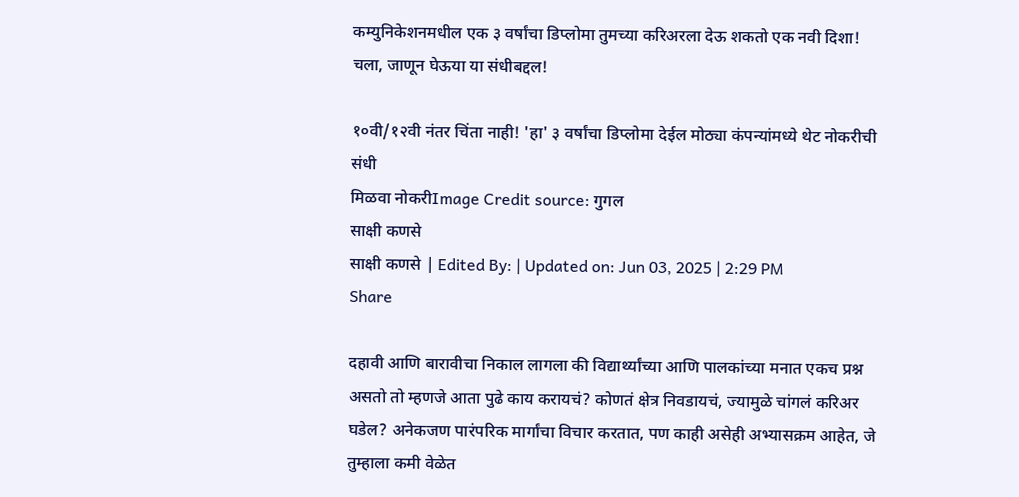कम्युनिकेशनमधील एक ३ वर्षांचा डिप्लोमा तुमच्या करिअरला देऊ शकतो एक नवी दिशा! चला, जाणून घेऊया या संधीबद्दल!

१०वी/१२वी नंतर चिंता नाही! 'हा' ३ वर्षांचा डिप्लोमा देईल मोठ्या कंपन्यांमध्ये थेट नोकरीची संधी
मिळवा नोकरीImage Credit source: गुगल
साक्षी कणसे
साक्षी कणसे | Edited By: | Updated on: Jun 03, 2025 | 2:29 PM
Share

दहावी आणि बारावीचा निकाल लागला की विद्यार्थ्यांच्या आणि पालकांच्या मनात एकच प्रश्न असतो तो म्हणजे आता पुढे काय करायचं? कोणतं क्षेत्र निवडायचं, ज्यामुळे चांगलं करिअर घडेल? अनेकजण पारंपरिक मार्गांचा विचार करतात, पण काही असेही अभ्यासक्रम आहेत, जे तुम्हाला कमी वेळेत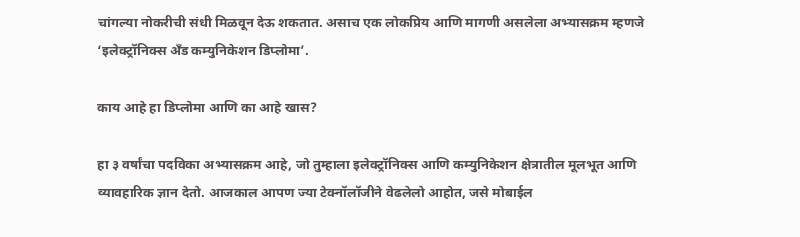चांगल्या नोकरीची संधी मिळवून देऊ शकतात. असाच एक लोकप्रिय आणि मागणी असलेला अभ्यासक्रम म्हणजे ‘इलेक्ट्रॉनिक्स अँड कम्युनिकेशन डिप्लोमा’.

काय आहे हा डिप्लोमा आणि का आहे खास?

हा ३ वर्षांचा पदविका अभ्यासक्रम आहे, जो तुम्हाला इलेक्ट्रॉनिक्स आणि कम्युनिकेशन क्षेत्रातील मूलभूत आणि व्यावहारिक ज्ञान देतो. आजकाल आपण ज्या टेक्नॉलॉजीने वेढलेलो आहोत, जसे मोबाईल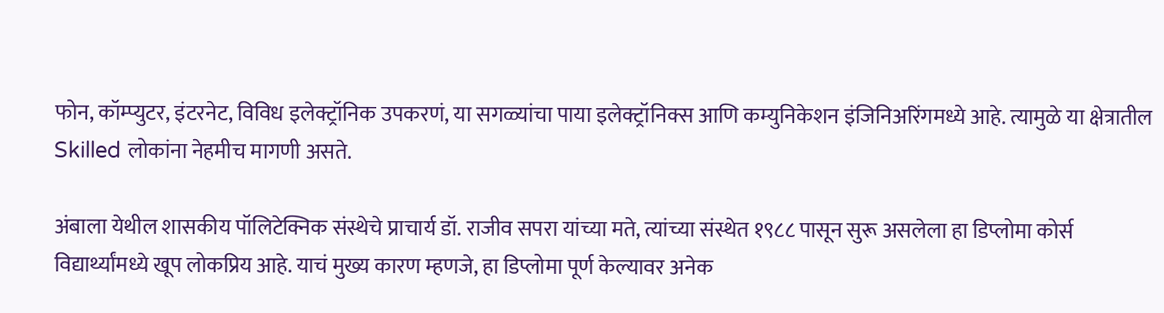फोन, कॉम्प्युटर, इंटरनेट, विविध इलेक्ट्रॉनिक उपकरणं, या सगळ्यांचा पाया इलेक्ट्रॉनिक्स आणि कम्युनिकेशन इंजिनिअरिंगमध्ये आहे. त्यामुळे या क्षेत्रातील Skilled लोकांना नेहमीच मागणी असते.

अंबाला येथील शासकीय पॉलिटेक्निक संस्थेचे प्राचार्य डॉ. राजीव सपरा यांच्या मते, त्यांच्या संस्थेत १९८८ पासून सुरू असलेला हा डिप्लोमा कोर्स विद्यार्थ्यांमध्ये खूप लोकप्रिय आहे. याचं मुख्य कारण म्हणजे, हा डिप्लोमा पूर्ण केल्यावर अनेक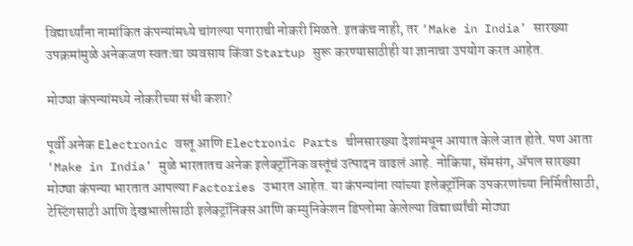विद्यार्थ्यांना नामांकित कंपन्यांमध्ये चांगल्या पगाराची नोकरी मिळते. इतकंच नाही, तर ‘Make in India’ सारख्या उपक्रमांमुळे अनेकजण स्वतःचा व्यवसाय किंवा Startup सुरू करण्यासाठीही या ज्ञानाचा उपयोग करत आहेत.

मोठ्या कंपन्यांमध्ये नोकरीच्या संधी कशा?

पूर्वी अनेक Electronic वस्तू आणि Electronic Parts चीनसारख्या देशांमधून आयात केले जात होते. पण आता ‘Make in India’ मुळे भारतातच अनेक इलेक्ट्रॉनिक वस्तूंचं उत्पादन वाढलं आहे. नोकिया, सॅमसंग, ॲपल सारख्या मोठ्या कंपन्या भारतात आपल्या Factories उभारत आहेत. या कंपन्यांना त्यांच्या इलेक्ट्रॉनिक उपकरणांच्या निर्मितीसाठी, टेस्टिंगसाठी आणि देखभालीसाठी इलेक्ट्रॉनिक्स आणि कम्युनिकेशन डिप्लोमा केलेल्या विद्यार्थ्यांची मोठ्या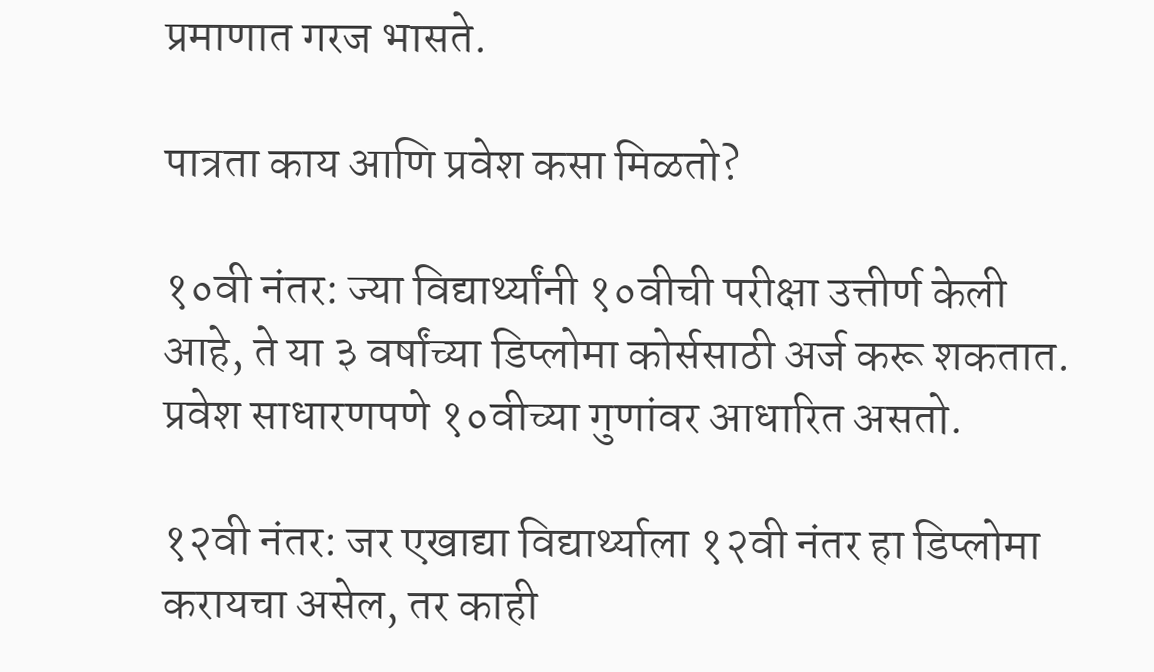प्रमाणात गरज भासते.

पात्रता काय आणि प्रवेश कसा मिळतो?

१०वी नंतर: ज्या विद्यार्थ्यांनी १०वीची परीक्षा उत्तीर्ण केली आहे, ते या ३ वर्षांच्या डिप्लोमा कोर्ससाठी अर्ज करू शकतात. प्रवेश साधारणपणे १०वीच्या गुणांवर आधारित असतो.

१२वी नंतर: जर एखाद्या विद्यार्थ्याला १२वी नंतर हा डिप्लोमा करायचा असेल, तर काही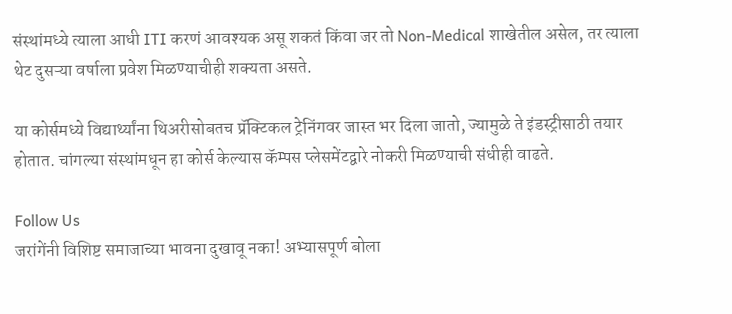संस्थांमध्ये त्याला आधी ITI करणं आवश्यक असू शकतं किंवा जर तो Non-Medical शाखेतील असेल, तर त्याला थेट दुसऱ्या वर्षाला प्रवेश मिळण्याचीही शक्यता असते.

या कोर्समध्ये विद्यार्थ्यांना थिअरीसोबतच प्रॅक्टिकल ट्रेनिंगवर जास्त भर दिला जातो, ज्यामुळे ते इंडस्ट्रीसाठी तयार होतात. चांगल्या संस्थांमधून हा कोर्स केल्यास कॅम्पस प्लेसमेंटद्वारे नोकरी मिळण्याची संधीही वाढते.

Follow Us
जरांगेंनी विशिष्ट समाजाच्या भावना दुखावू नका! अभ्यासपूर्ण बोला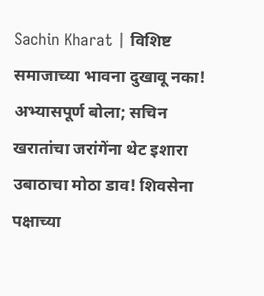Sachin Kharat | विशिष्ट समाजाच्या भावना दुखावू नका! अभ्यासपूर्ण बोला; सचिन खरातांचा जरांगेंना थेट इशारा
उबाठाचा मोठा डाव! शिवसेना पक्षाच्या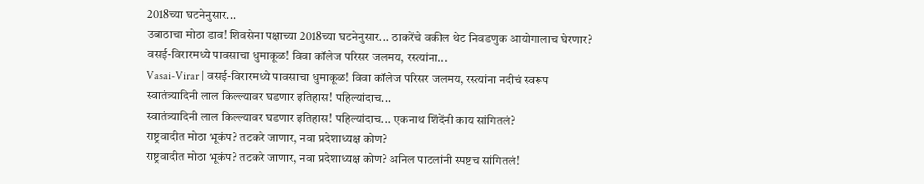2018च्या घटनेनुसार...
उबाठाचा मोठा डाव! शिवसेना पक्षाच्या 2018च्या घटनेनुसार... ठाकरेंचे वकील थेट निवडणुक आयोगालाच घेरणार?
वसई-विरारमध्ये पावसाचा धुमाकूळ! विवा कॉलेज परिसर जलमय, रस्त्यांना...
Vasai-Virar | वसई-विरारमध्ये पावसाचा धुमाकूळ! विवा कॉलेज परिसर जलमय, रस्त्यांना नदीचं स्वरूप
स्वातंत्र्यादिनी लाल किल्ल्यावर घडणार इतिहास! पहिल्यांदाच...
स्वातंत्र्यादिनी लाल किल्ल्यावर घडणार इतिहास! पहिल्यांदाच... एकनाथ शिंदेंनी काय सांगितलं?
राष्ट्रवादीत मोठा भूकंप? तटकरे जाणार, नवा प्रदेशाध्यक्ष कोण?
राष्ट्रवादीत मोठा भूकंप? तटकरे जाणार, नवा प्रदेशाध्यक्ष कोण? अनिल पाटलांनी स्पष्टच सांगितलं!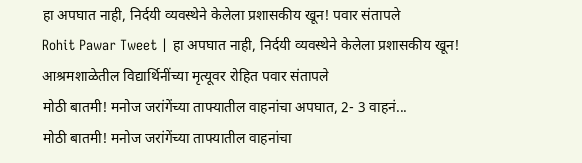हा अपघात नाही, निर्दयी व्यवस्थेने केलेला प्रशासकीय खून! पवार संतापले
Rohit Pawar Tweet | हा अपघात नाही, निर्दयी व्यवस्थेने केलेला प्रशासकीय खून! आश्रमशाळेतील विद्यार्थिनींच्या मृत्यूवर रोहित पवार संतापले
मोठी बातमी! मनोज जरांगेंच्या ताफ्यातील वाहनांचा अपघात, 2- 3 वाहनं...
मोठी बातमी! मनोज जरांगेंच्या ताफ्यातील वाहनांचा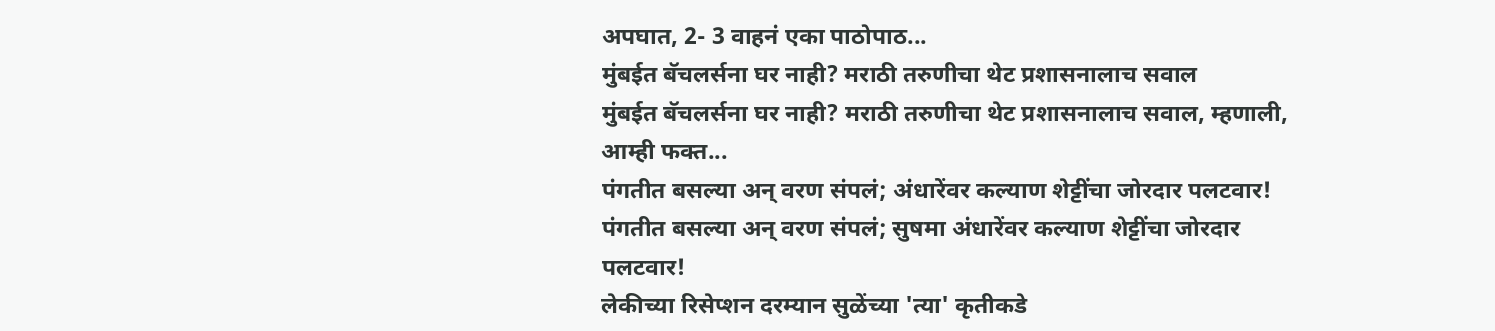अपघात, 2- 3 वाहनं एका पाठोपाठ...
मुंबईत बॅचलर्सना घर नाही? मराठी तरुणीचा थेट प्रशासनालाच सवाल
मुंबईत बॅचलर्सना घर नाही? मराठी तरुणीचा थेट प्रशासनालाच सवाल, म्हणाली, आम्ही फक्त...
पंगतीत बसल्या अन् वरण संपलं; अंधारेंवर कल्याण शेट्टींचा जोरदार पलटवार!
पंगतीत बसल्या अन् वरण संपलं; सुषमा अंधारेंवर कल्याण शेट्टींचा जोरदार पलटवार!
लेकीच्या रिसेप्शन दरम्यान सुळेंच्या 'त्या' कृतीकडे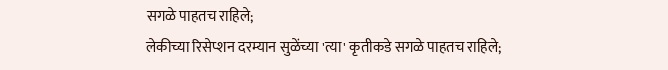सगळे पाहतच राहिले;
लेकीच्या रिसेप्शन दरम्यान सुळेंच्या 'त्या' कृतीकडे सगळे पाहतच राहिले;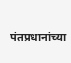पंतप्रधानांच्या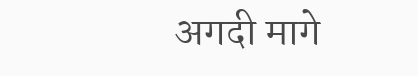अगदी मागे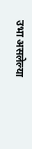उभा असलेल्या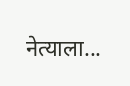नेत्याला...